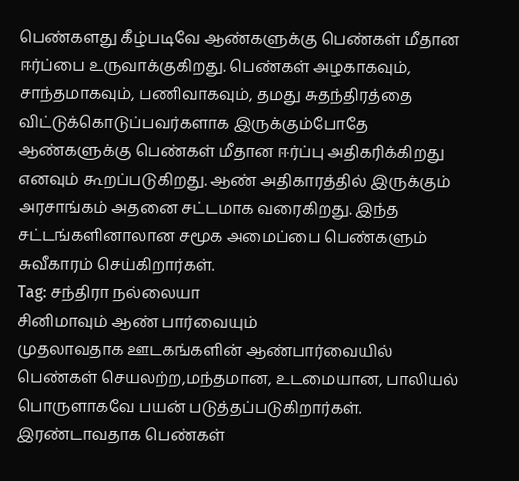பெண்களது கீழ்படிவே ஆண்களுக்கு பெண்கள் மீதான ஈர்ப்பை உருவாக்குகிறது. பெண்கள் அழகாகவும், சாந்தமாகவும், பணிவாகவும், தமது சுதந்திரத்தை விட்டுக்கொடுப்பவர்களாக இருக்கும்போதே ஆண்களுக்கு பெண்கள் மீதான ஈர்ப்பு அதிகரிக்கிறது எனவும் கூறப்படுகிறது. ஆண் அதிகாரத்தில் இருக்கும் அரசாங்கம் அதனை சட்டமாக வரைகிறது. இந்த சட்டங்களினாலான சமூக அமைப்பை பெண்களும் சுவீகாரம் செய்கிறார்கள்.
Tag: சந்திரா நல்லையா
சினிமாவும் ஆண் பார்வையும்
முதலாவதாக ஊடகங்களின் ஆண்பார்வையில் பெண்கள் செயலற்ற,மந்தமான, உடமையான, பாலியல் பொருளாகவே பயன் படுத்தப்படுகிறார்கள். இரண்டாவதாக பெண்கள்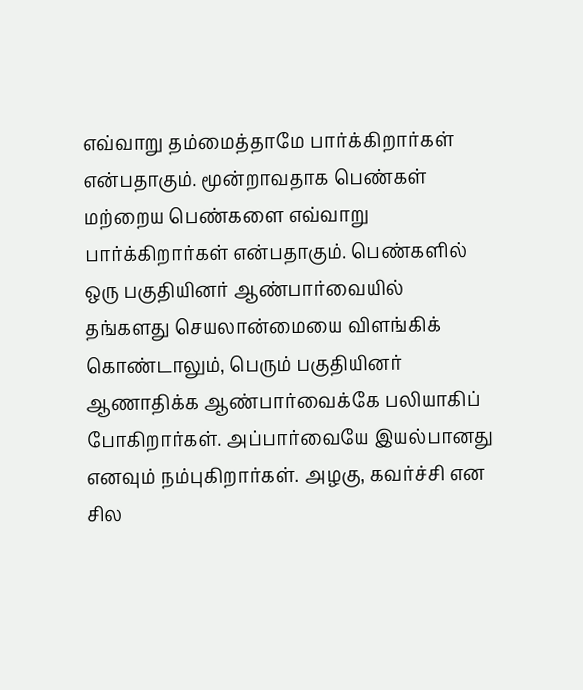எவ்வாறு தம்மைத்தாமே பார்க்கிறார்கள் என்பதாகும். மூன்றாவதாக பெண்கள் மற்றைய பெண்களை எவ்வாறு பார்க்கிறார்கள் என்பதாகும். பெண்களில் ஒரு பகுதியினர் ஆண்பார்வையில் தங்களது செயலான்மையை விளங்கிக் கொண்டாலும், பெரும் பகுதியினர் ஆணாதிக்க ஆண்பார்வைக்கே பலியாகிப் போகிறார்கள். அப்பார்வையே இயல்பானது எனவும் நம்புகிறார்கள். அழகு, கவர்ச்சி என சில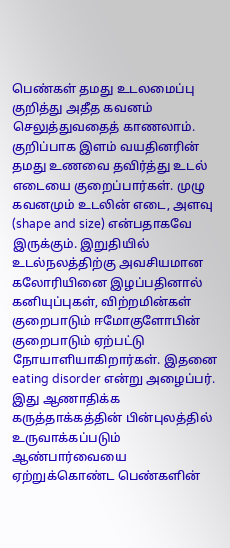பெண்கள் தமது உடலமைப்பு குறித்து அதீத கவனம் செலுத்துவதைத் காணலாம். குறிப்பாக இளம் வயதினரின் தமது உணவை தவிர்த்து உடல் எடையை குறைப்பார்கள். முழு கவனமும் உடலின் எடை, அளவு (shape and size) என்பதாகவே இருக்கும். இறுதியில் உடல்நலத்திற்கு அவசியமான கலோரியினை இழப்பதினால் கனியுப்புகள், விற்றமின்கள் குறைபாடும் ஈமோகுளோபின் குறைபாடும் ஏற்பட்டு நோயாளியாகிறார்கள். இதனை eating disorder என்று அழைப்பர். இது ஆணாதிக்க கருத்தாக்கத்தின் பின்புலத்தில் உருவாக்கப்படும் ஆண்பார்வையை ஏற்றுக்கொண்ட பெண்களின்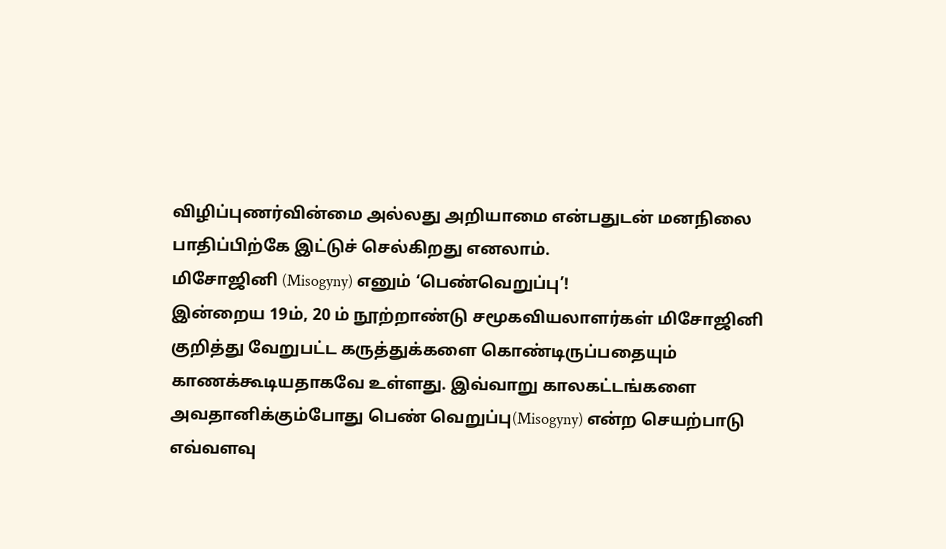விழிப்புணர்வின்மை அல்லது அறியாமை என்பதுடன் மனநிலை பாதிப்பிற்கே இட்டுச் செல்கிறது எனலாம்.
மிசோஜினி (Misogyny) எனும் ‘பெண்வெறுப்பு’!
இன்றைய 19ம், 20 ம் நூற்றாண்டு சமூகவியலாளர்கள் மிசோஜினி குறித்து வேறுபட்ட கருத்துக்களை கொண்டிருப்பதையும் காணக்கூடியதாகவே உள்ளது. இவ்வாறு காலகட்டங்களை அவதானிக்கும்போது பெண் வெறுப்பு(Misogyny) என்ற செயற்பாடு எவ்வளவு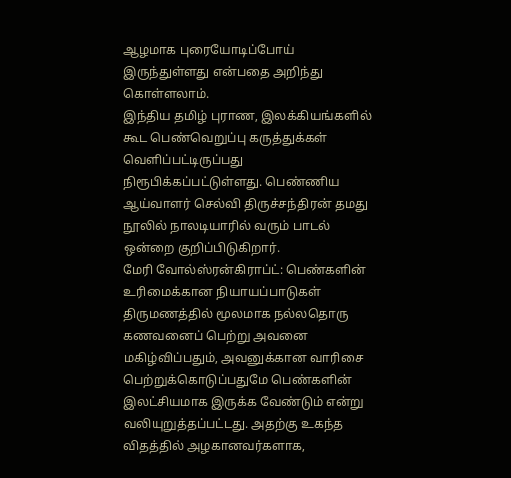ஆழமாக புரையோடிப்போய் இருந்துள்ளது என்பதை அறிந்து கொள்ளலாம்.
இந்திய தமிழ் புராண, இலக்கியங்களில் கூட பெண்வெறுப்பு கருத்துக்கள் வெளிப்பட்டிருப்பது நிரூபிக்கப்பட்டுள்ளது. பெண்ணிய ஆய்வாளர் செல்வி திருச்சந்திரன் தமது நூலில் நாலடியாரில் வரும் பாடல் ஒன்றை குறிப்பிடுகிறார்.
மேரி வோல்ஸ்ரன்கிராப்ட்: பெண்களின் உரிமைக்கான நியாயப்பாடுகள்
திருமணத்தில் மூலமாக நல்லதொரு கணவனைப் பெற்று அவனை மகிழ்விப்பதும், அவனுக்கான வாரிசை பெற்றுக்கொடுப்பதுமே பெண்களின் இலட்சியமாக இருக்க வேண்டும் என்று வலியுறுத்தப்பட்டது. அதற்கு உகந்த விதத்தில் அழகானவர்களாக,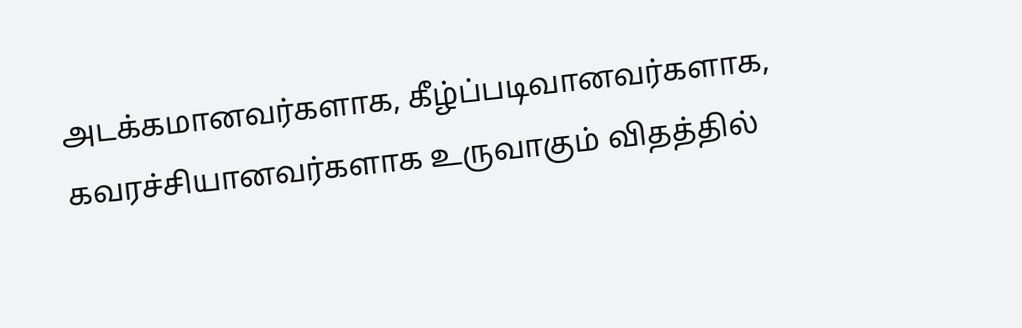அடக்கமானவர்களாக, கீழ்ப்படிவானவர்களாக, கவரச்சியானவர்களாக உருவாகும் விதத்தில்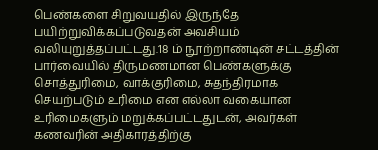பெண்களை சிறுவயதில் இருந்தே பயிற்றுவிக்கப்படுவதன் அவசியம் வலியுறுத்தப்பட்டது.18 ம் நூற்றாண்டின் சட்டத்தின் பார்வையில் திருமணமான பெண்களுக்கு சொத்துரிமை, வாக்குரிமை, சுதந்திரமாக செயற்படும் உரிமை என எல்லா வகையான உரிமைகளும் மறுக்கப்பட்டதுடன், அவர்கள் கணவரின் அதிகாரத்திற்கு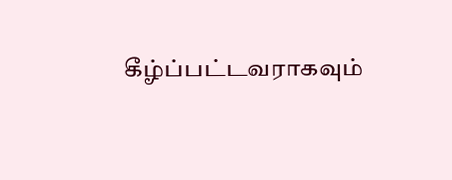கீழ்ப்பட்டவராகவும்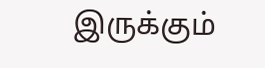இருக்கும்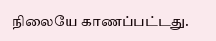நிலையே காணப்பட்டது.